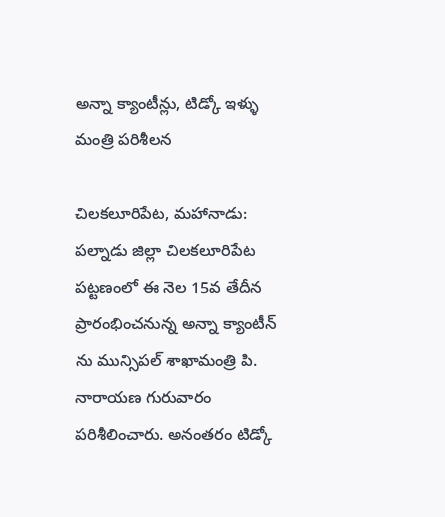అన్నా క్యాంటీన్లు, టిడ్కో ఇళ్ళు మంత్రి పరిశీలన

చిలకలూరిపేట, మహానాడు: పల్నాడు జిల్లా చిలకలూరిపేట పట్టణంలో ఈ నెల 15వ తేదీన ప్రారంభించనున్న అన్నా క్యాంటీన్ ను మున్సిపల్ శాఖామంత్రి పి. నారాయణ గురువారం పరిశీలించారు. అనంతరం టిడ్కో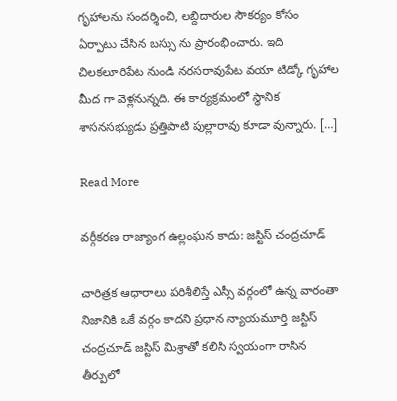గృహాలను సందర్శించి, లబ్దిదారుల సౌకర్యం కోసం ఏర్పాటు చేసిన బస్సు ను ప్రారంభించారు. ఇది చిలకలూరిపేట నుండి నరసరావుపేట వయా టిడ్కో గృహాల మీద గా వెళ్లనున్నది. ఈ కార్యక్రమంలో స్థానిక శాసనసభ్యుడు ప్రత్తిపాటి పుల్లారావు కూడా వున్నారు. […]

Read More

వర్గీకరణ రాజ్యాంగ ఉల్లంఘన కాదు: జస్టిస్‌ చంద్రచూడ్‌

చారిత్రక ఆధారాలు పరిశీలిస్తే ఎస్సీ వర్గంలో ఉన్న వారంతా నిజానికి ఒకే వర్గం కాదని ప్రధాన న్యాయమూర్తి జస్టిస్‌ చంద్రచూడ్‌ జస్టిస్‌ మిశ్రాతో కలిసి స్వయంగా రాసిన తీర్పులో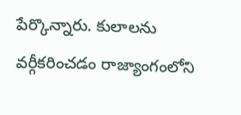పేర్కొన్నారు. కులాలను వర్గీకరించడం రాజ్యాంగంలోని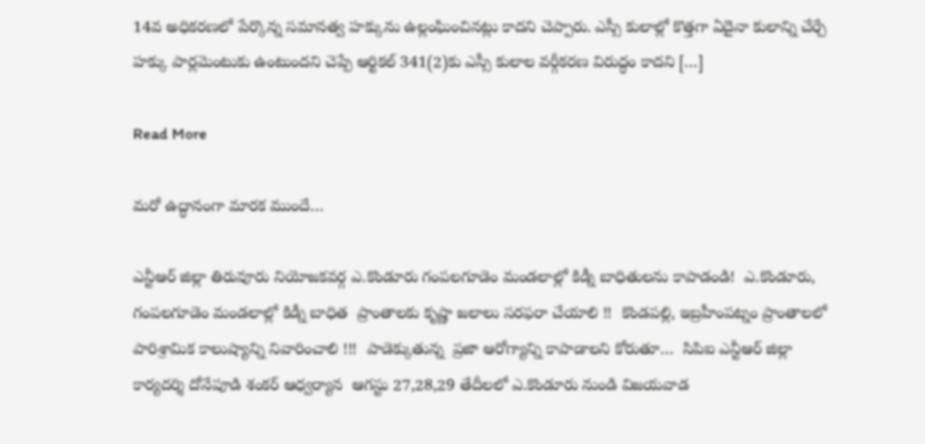14వ అధికరణలో పేర్కొన్న సమానత్వ హక్కును ఉల్లంఘించినట్లు కాదని చెప్పారు. ఎస్సీ కులాల్లో కొత్తగా ఏదైనా కులాన్ని చేర్చే హక్కు పార్లమెంటుకు ఉంటుందని చెప్పే ఆర్టికల్‌ 341(2)కు ఎస్సీ కులాల వర్గీకరణ విరుద్ధం కాదని […]

Read More

మరో ఉద్ధానంగా మారక ముందే…

ఎన్టీఆర్‌ జిల్లా తిరువూరు నియోజకవర్గ ఎ.కొండూరు గంపలగూడెం మండలాల్లో కిడ్నీ బాధితులను కాపాడండి!  ఎ.కొండూరు, గంపలగూడెం మండలాల్లో కిడ్నీ బాధిత  ప్రాంతాలకు కృష్ణా జలాలు సరఫరా చేయాలి !!  కొండపల్లి, ఇబ్రహీంపట్నం ప్రాంతాలలో పారిశ్రామిక కాలుష్యాన్ని నివారించాలి !!!  పాడెక్కుతున్న  ప్రజా ఆరోగ్యాన్ని కాపాడాలని కోరుతూ…  సిపిఐ ఎన్టీఆర్‌ జిల్లా కార్యదర్శి దోనేపూడి శంకర్‌ ఆధ్వర్యాన  ఆగస్టు 27,28,29 తేదీలలో ఎ.కొండూరు నుండి విజయవాడ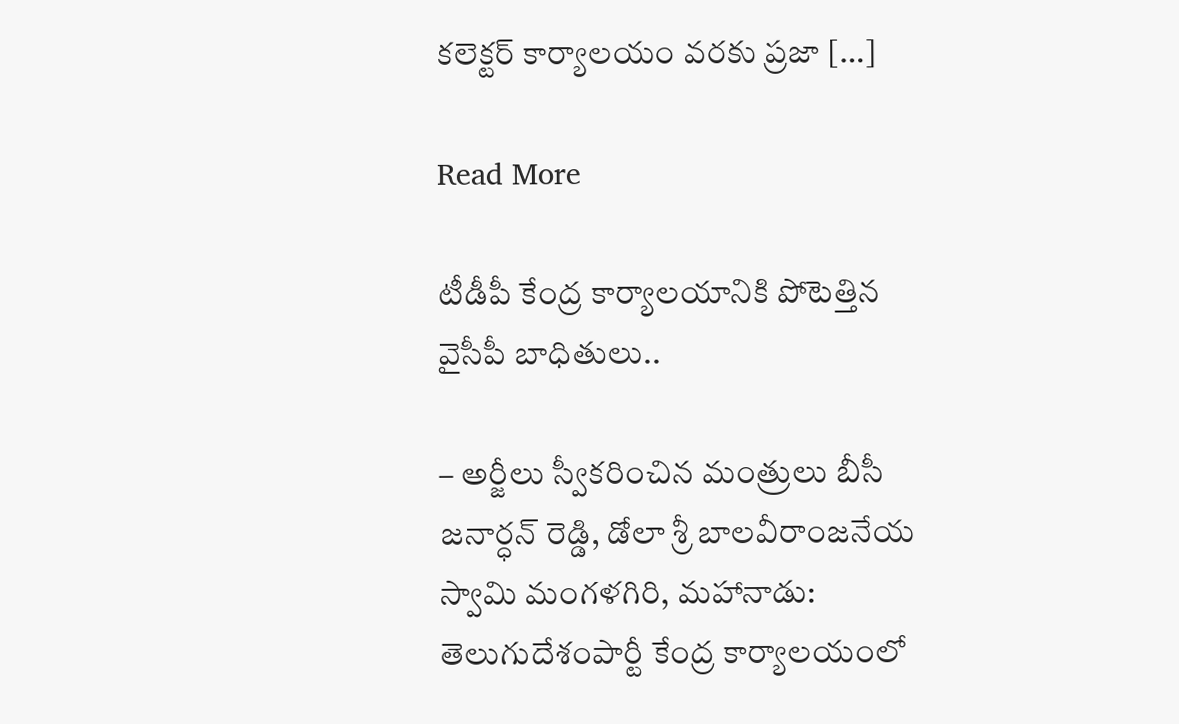కలెక్టర్‌ కార్యాలయం వరకు ప్రజా […]

Read More

టీడీపీ కేంద్ర కార్యాలయానికి పోటెత్తిన వైసీపీ బాధితులు..

– అర్జీలు స్వీకరించిన మంత్రులు బీసీ జనార్ధన్ రెడ్డి, డోలా శ్రీ బాలవీరాంజనేయ స్వామి మంగళగిరి, మహానాడు: తెలుగుదేశంపార్టీ కేంద్ర కార్యాలయంలో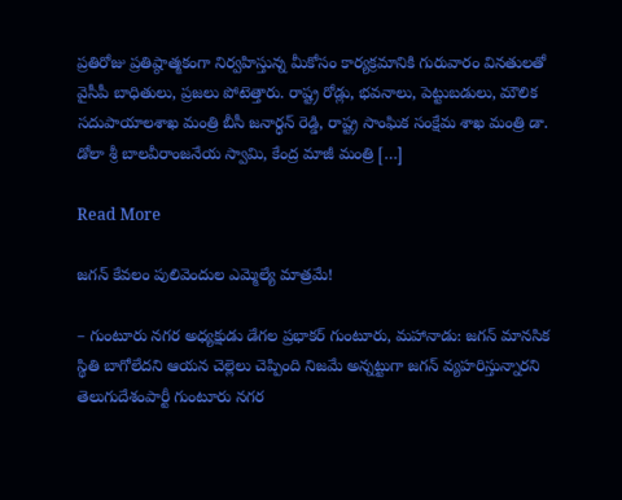ప్రతిరోజు ప్రతిష్ఠాత్మకంగా నిర్వహిస్తున్న మీకోసం కార్యక్రమానికి గురువారం వినతులతో వైసీపీ బాధితులు, ప్రజలు పోటెత్తారు. రాష్ట్ర రోడ్లు, భవనాలు, పెట్టుబడులు, మౌలిక సదుపాయాలశాఖ మంత్రి బీసీ జనార్ధన్ రెడ్డి, రాష్ట్ర సాంఘిక సంక్షేమ శాఖ మంత్రి డా. డోలా శ్రీ బాలవీరాంజనేయ స్వామి, కేంద్ర మాజీ మంత్రి […]

Read More

జగన్ కేవలం పులివెందుల ఎమ్మెల్యే మాత్రమే!

– గుంటూరు నగర అధ్యక్షుడు డేగల ప్రభాకర్ గుంటూరు, మహానాడు: జగన్ మానసిక స్థితి బాగోలేదని ఆయన చెల్లెలు చెప్పింది నిజమే అన్నట్టుగా జగన్ వ్యహరిస్తున్నారని తెలుగుదేశంపార్టీ గుంటూరు నగర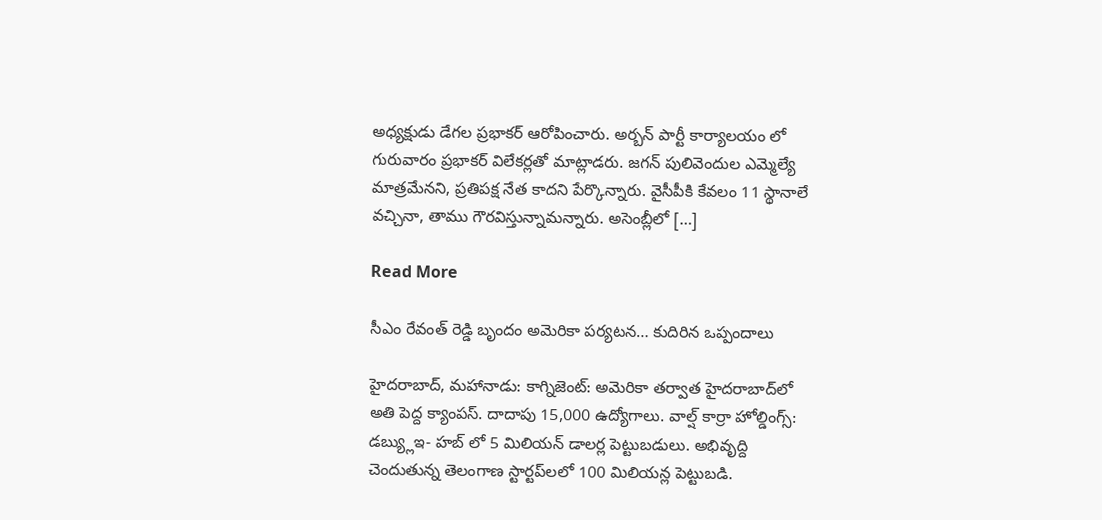అధ్యక్షుడు డేగల ప్రభాకర్ ఆరోపించారు. అర్బన్ పార్టీ కార్యాలయం లో గురువారం ప్రభాకర్ విలేకర్లతో మాట్లాడరు. జగన్ పులివెందుల ఎమ్మెల్యే మాత్రమేనని, ప్రతిపక్ష నేత కాదని పేర్కొన్నారు. వైసీపీకి కేవలం 11 స్థానాలే వచ్చినా, తాము గౌరవిస్తున్నామన్నారు. అసెంబ్లీలో […]

Read More

సీఎం రేవంత్ రెడ్డి బృందం అమెరికా పర్యటన… కుదిరిన ఒప్పందాలు

హైదరాబాద్‌, మహానాడు: కాగ్నిజెంట్: అమెరికా తర్వాత హైదరాబాద్‌లో అతి పెద్ద క్యాంపస్. దాదాపు 15,000 ఉద్యోగాలు. వాల్ష్ కార్రా హోల్డింగ్స్: డబ్య్లుఇ- హబ్ లో 5 మిలియన్ డాలర్ల పెట్టుబడులు. అభివృద్ది చెందుతున్న తెలంగాణ స్టార్టప్‌లలో 100 మిలియన్ల పెట్టుబడి.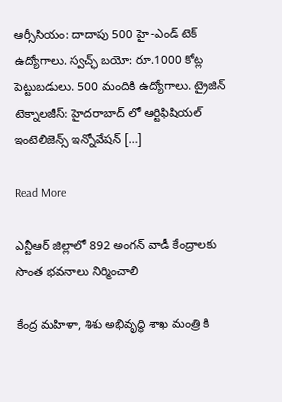ఆర్సీసియం: దాదాపు 500 హై-ఎండ్ టెక్ ఉద్యోగాలు. స్వచ్ఛ్ బయో: రూ.1000 కోట్ల పెట్టుబడులు. 500 మందికి ఉద్యోగాలు. ట్రైజిన్ టెక్నాలజీస్: హైదరాబాద్ లో ఆర్టిఫిషియల్ ఇంటెలిజెన్స్ ఇన్నోవేషన్ […]

Read More

ఎన్టీఆర్ జిల్లాలో 892 అంగ‌న్ వాడీ కేంద్రాల‌కు సొంత భ‌వ‌నాలు నిర్మించాలి

కేంద్ర మహిళా, శిశు అభివృద్ధి శాఖ మంత్రి కి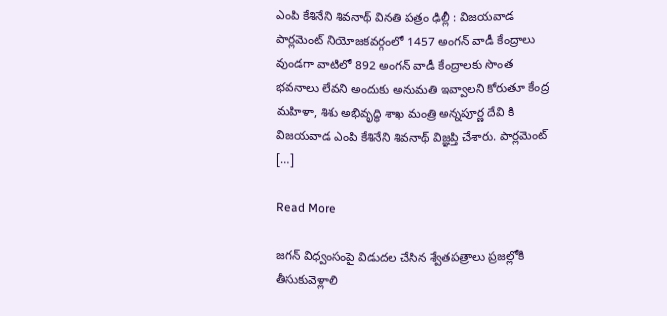ఎంపి కేశినేని శివ‌నాథ్ విన‌తి ప‌త్రం ఢిల్లీ : విజ‌య‌వాడ పార్ల‌మెంట్ నియోజ‌క‌వ‌ర్గంలో 1457 అంగ‌న్ వాడీ కేంద్రాలు వుండ‌గా వాటిలో 892 అంగ‌న్ వాడీ కేంద్రాలకు సొంత భ‌వ‌నాలు లేవ‌ని అందుకు అనుమ‌తి ఇవ్వాల‌ని కోరుతూ కేంద్ర మహిళా, శిశు అభివృద్ధి శాఖ మంత్రి అన్నపూర్ణ దేవి కి విజ‌య‌వాడ ఎంపి కేశినేని శివ‌నాథ్ విజ్ఞప్తి చేశారు. పార్లమెంట్ […]

Read More

జగన్‌ విధ్వంసంపై విడుదల చేసిన శ్వేతపత్రాలు ప్రజల్లోకి తీసుకువెళ్లాలి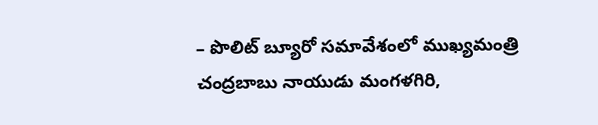– పొలిట్‌ బ్యూరో సమావేశంలో ముఖ్యమంత్రి చంద్రబాబు నాయుడు మంగళగిరి,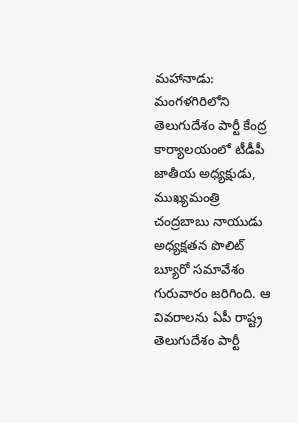మహానాడు: మంగళగిరిలోని తెలుగుదేశం పార్టీ కేంద్ర కార్యాలయంలో టీడీపీ జాతీయ అధ్యక్షుడు, ముఖ్యమంత్రి చంద్రబాబు నాయుడు అధ్యక్షతన పొలిట్‌ బ్యూరో సమావేశం గురువారం జరిగింది. ఆ వివరాలను ఏపీ రాష్ట్ర తెలుగుదేశం పార్టీ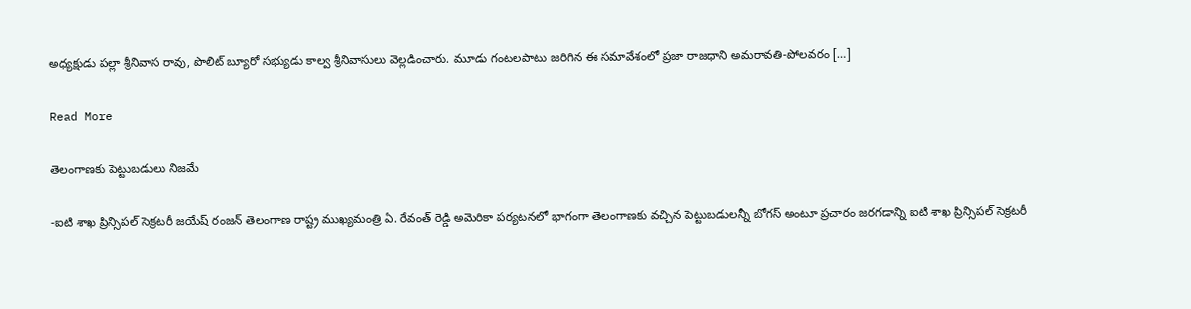అధ్యక్షుడు పల్లా శ్రీనివాస రావు, పొలిట్ బ్యూరో సభ్యుడు కాల్వ శ్రీనివాసులు వెల్లడించారు. మూడు గంటలపాటు జరిగిన ఈ సమావేశంలో ప్రజా రాజధాని అమరావతి-పోలవరం […]

Read More

తెలంగాణకు పెట్టుబడులు నిజమే

-ఐటి శాఖ ప్రిన్సిపల్ సెక్రటరీ జయేష్ రంజన్ తెలంగాణ రాష్ట్ర ముఖ్యమంత్రి ఏ. రేవంత్ రెడ్డి అమెరికా పర్యటనలో భాగంగా తెలంగాణకు వచ్చిన పెట్టుబడులన్నీ బోగస్‌ అంటూ ప్రచారం జరగడాన్ని ఐటి శాఖ ప్రిన్సిపల్ సెక్రటరీ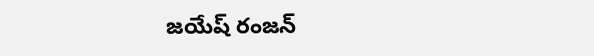జయేష్ రంజన్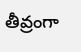తీవ్రంగా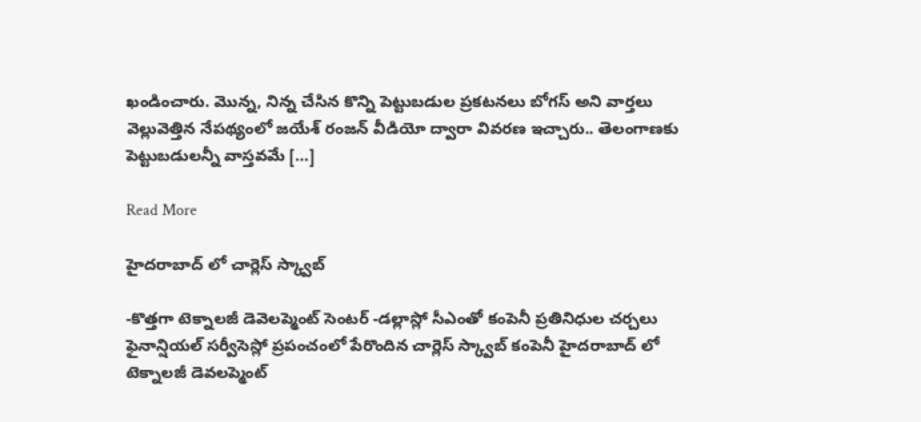ఖండించారు. మొన్న, నిన్న చేసిన కొన్ని పెట్టుబడుల ప్రకటనలు బోగస్ అని వార్తలు వెల్లువెత్తిన నేపథ్యంలో జయేశ్ రంజన్ వీడియో ద్వారా వివరణ ఇచ్చారు.. తెలంగాణకు పెట్టుబడులన్నీ వాస్తవమే […]

Read More

హైదరాబాద్ లో చార్లెస్ స్క్వాబ్

-కొత్తగా టెక్నాలజీ డెవెలప్మెంట్ సెంటర్ -డల్లాస్లో సీఎంతో కంపెనీ ప్రతినిధుల చర్చలు ఫైనాన్షియల్ సర్వీసెస్లో ప్రపంచంలో పేరొందిన చార్లెస్ స్క్వాబ్ కంపెనీ హైదరాబాద్ లో టెక్నాలజీ డెవలప్మెంట్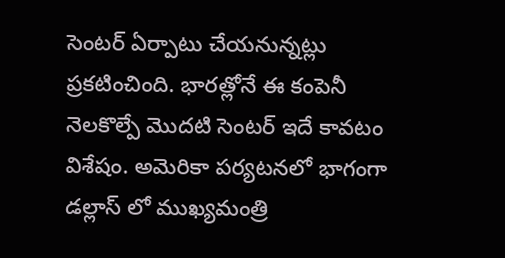సెంటర్ ఏర్పాటు చేయనున్నట్లు ప్రకటించింది. భారత్లోనే ఈ కంపెనీ నెలకొల్పే మొదటి సెంటర్‌ ఇదే కావటం విశేషం. అమెరికా పర్యటనలో భాగంగా డల్లాస్‌ లో ముఖ్యమంత్రి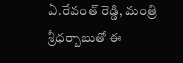ఏ.రేవంత్ రెడ్డి, మంత్రి శ్రీధర్బాబుతో ఈ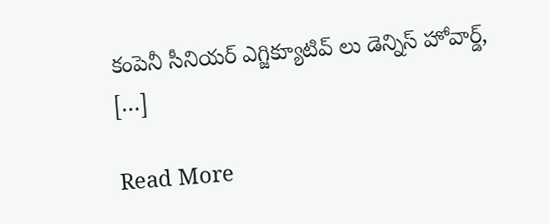కంపెనీ సీనియర్ ఎగ్జిక్యూటివ్ లు డెన్నిస్ హోవార్డ్, […]

Read More